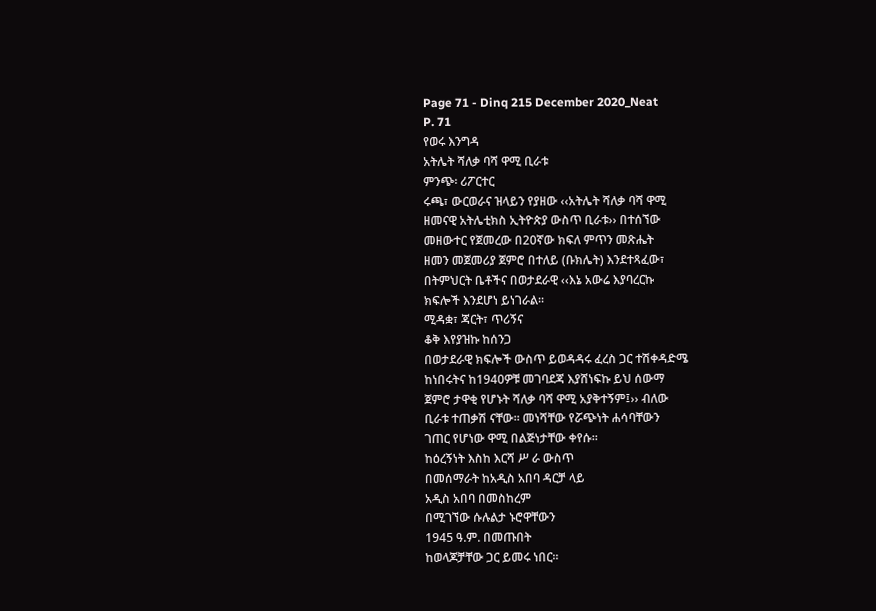Page 71 - Dinq 215 December 2020_Neat
P. 71
የወሩ እንግዳ
አትሌት ሻለቃ ባሻ ዋሚ ቢራቱ
ምንጭ፡ ሪፖርተር
ሩጫ፣ ውርወራና ዝላይን የያዘው ‹‹አትሌት ሻለቃ ባሻ ዋሚ
ዘመናዊ አትሌቲክስ ኢትዮጵያ ውስጥ ቢራቱ›› በተሰኘው
መዘውተር የጀመረው በ20ኛው ክፍለ ምጥን መጽሔት
ዘመን መጀመሪያ ጀምሮ በተለይ (ቡክሌት) እንደተጻፈው፣
በትምህርት ቤቶችና በወታደራዊ ‹‹እኔ አውሬ እያባረርኩ
ክፍሎች እንደሆነ ይነገራል፡፡
ሚዳቋ፣ ጃርት፣ ጥሪኝና
ቆቅ እየያዝኩ ከሰንጋ
በወታደራዊ ክፍሎች ውስጥ ይወዳዳሩ ፈረስ ጋር ተሽቀዳድሜ
ከነበሩትና ከ1940ዎቹ መገባደጃ እያሸነፍኩ ይህ ሰውማ
ጀምሮ ታዋቂ የሆኑት ሻለቃ ባሻ ዋሚ አያቅተኝም፤›› ብለው
ቢራቱ ተጠቃሽ ናቸው፡፡ መነሻቸው የሯጭነት ሐሳባቸውን
ገጠር የሆነው ዋሚ በልጅነታቸው ቀየሱ፡፡
ከዕረኝነት እስከ እርሻ ሥ ራ ውስጥ
በመሰማራት ከአዲስ አበባ ዳርቻ ላይ
አዲስ አበባ በመስከረም
በሚገኘው ሱሉልታ ኑሮዋቸውን
1945 ዓ.ም. በመጡበት
ከወላጆቻቸው ጋር ይመሩ ነበር፡፡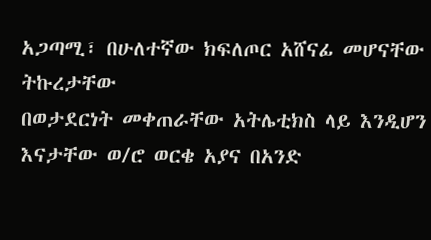አጋጣሚ፣ በሁለተኛው ክፍለጦር አሸናፊ መሆናቸው ትኩረታቸው
በወታደርነት መቀጠራቸው አትሌቲክስ ላይ እንዲሆን
እናታቸው ወ/ሮ ወርቄ አያና በአንድ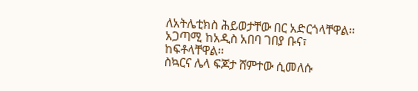ለአትሌቲክስ ሕይወታቸው በር አድርጎላቸዋል፡፡
አጋጣሚ ከአዲስ አበባ ገበያ ቡና፣
ከፍቶላቸዋል፡፡
ስኳርና ሌላ ፍጆታ ሸምተው ሲመለሱ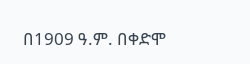በ1909 ዓ.ም. በቀድሞ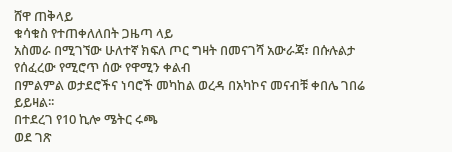ሸዋ ጠቅላይ
ቁሳቁስ የተጠቀለለበት ጋዜጣ ላይ
አስመራ በሚገኘው ሁለተኛ ክፍለ ጦር ግዛት በመናገሻ አውራጃ፣ በሱሉልታ
የሰፈረው የሚሮጥ ሰው የዋሚን ቀልብ
በምልምል ወታደሮችና ነባሮች መካከል ወረዳ በአካኮና መናብቹ ቀበሌ ገበሬ
ይይዛል፡፡
በተደረገ የ10 ኪሎ ሜትር ሩጫ
ወደ ገጽ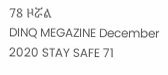78 ዞሯል
DINQ MEGAZINE December 2020 STAY SAFE 71